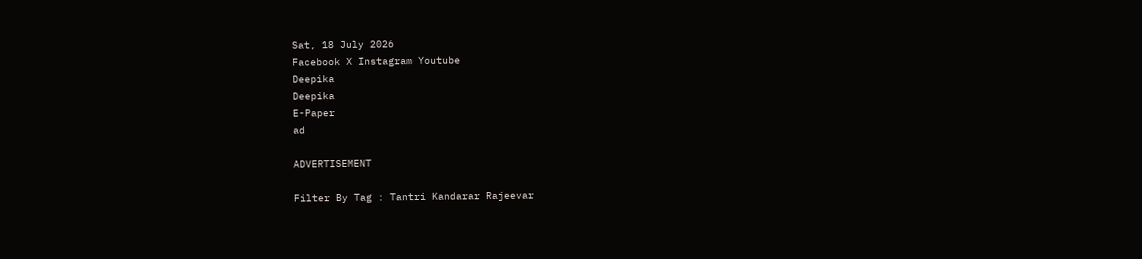Sat, 18 July 2026
Facebook X Instagram Youtube
Deepika
Deepika
E-Paper
ad

ADVERTISEMENT

Filter By Tag : Tantri Kandarar Rajeevar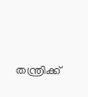തന്ത്രിക്ക്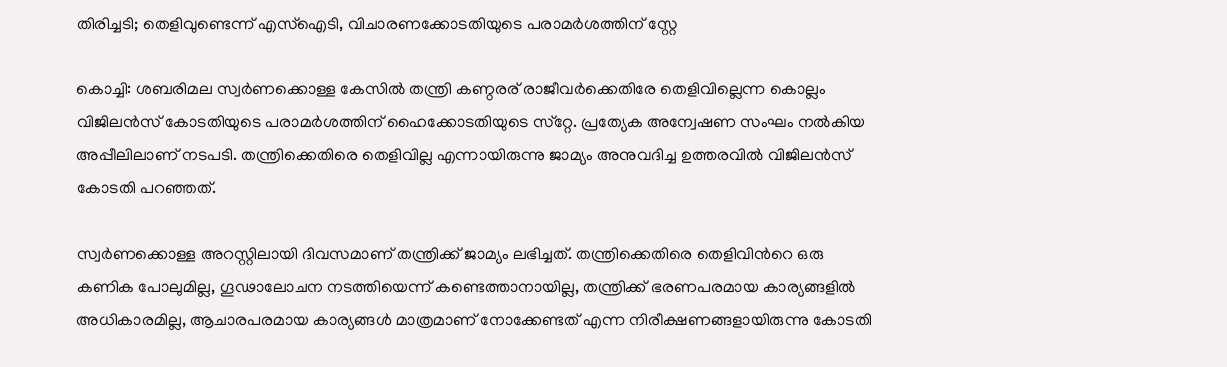തിരിച്ചടി; തെളിവുണ്ടെന്ന് എസ്‌ഐടി, വിചാരണക്കോടതിയുടെ പരാമര്‍ശത്തിന് സ്റ്റേ

കൊച്ചി: ശബരിമല സ്വര്‍ണക്കൊള്ള കേസില്‍ തന്ത്രി കണ്ഠരര് രാജീവര്‍ക്കെതിരേ തെളിവില്ലെന്ന കൊല്ലം വിജിലന്‍സ് കോടതിയുടെ പരാമര്‍ശത്തിന് ഹൈക്കോടതിയുടെ സ്‌റ്റേ. പ്രത്യേക അന്വേഷണ സംഘം നല്‍കിയ അപ്പീലിലാണ് നടപടി. തന്ത്രിക്കെതിരെ തെളിവില്ല എന്നായിരുന്നു ജാമ്യം അനുവദിച്ച ഉത്തരവില്‍ വിജിലന്‍സ് കോടതി പറഞ്ഞത്.

സ്വര്‍ണക്കൊള്ള അറസ്റ്റിലായി ദിവസമാണ് തന്ത്രിക്ക് ജാമ്യം ലഭിച്ചത്. തന്ത്രിക്കെതിരെ തെളിവിന്‍റെ ഒരു കണിക പോലുമില്ല, ഗൂഢാലോചന നടത്തിയെന്ന് കണ്ടെത്താനായില്ല, തന്ത്രിക്ക് ഭരണപരമായ കാര്യങ്ങളില്‍ അധികാരമില്ല, ആചാരപരമായ കാര്യങ്ങള്‍ മാത്രമാണ് നോക്കേണ്ടത് എന്ന നിരീക്ഷണങ്ങളായിരുന്നു കോടതി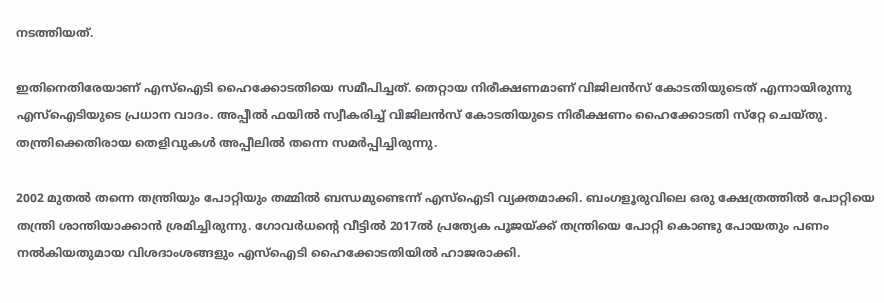നടത്തിയത്.

ഇതിനെതിരേയാണ് എസ്‌ഐടി ഹൈക്കോടതിയെ സമീപിച്ചത്. തെറ്റായ നിരീക്ഷണമാണ് വിജിലന്‍സ് കോടതിയുടെത് എന്നായിരുന്നു എസ്‌ഐടിയുടെ പ്രധാന വാദം. അപ്പീല്‍ ഫയില്‍ സ്വീകരിച്ച് വിജിലന്‍സ് കോടതിയുടെ നിരീക്ഷണം ഹൈക്കോടതി സ്‌റ്റേ ചെയ്തു. തന്ത്രിക്കെതിരായ തെളിവുകള്‍ അപ്പീലില്‍ തന്നെ സമര്‍പ്പിച്ചിരുന്നു.

2002 മുതല്‍ തന്നെ തന്ത്രിയും പോറ്റിയും തമ്മില്‍ ബന്ധമുണ്ടെന്ന് എസ്‌ഐടി വ്യക്തമാക്കി. ബംഗളൂരുവിലെ ഒരു ക്ഷേത്രത്തില്‍ പോറ്റിയെ തന്ത്രി ശാന്തിയാക്കാന്‍ ശ്രമിച്ചിരുന്നു. ഗോവര്‍ധന്‍റെ വീട്ടില്‍ 2017ല്‍ പ്രത്യേക പൂജയ്ക്ക് തന്ത്രിയെ പോറ്റി കൊണ്ടു പോയതും പണം നല്‍കിയതുമായ വിശദാംശങ്ങളും എസ്‌ഐടി ഹൈക്കോടതിയില്‍ ഹാജരാക്കി.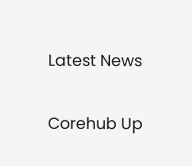Latest News

Corehub Up